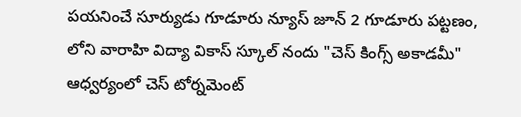పయనించే సూర్యుడు గూడూరు న్యూస్ జూన్ 2 గూడూరు పట్టణం, లోని వారాహి విద్యా వికాస్ స్కూల్ నందు "చెస్ కింగ్స్ అకాడమీ" ఆధ్వర్యంలో చెస్ టోర్నమెంట్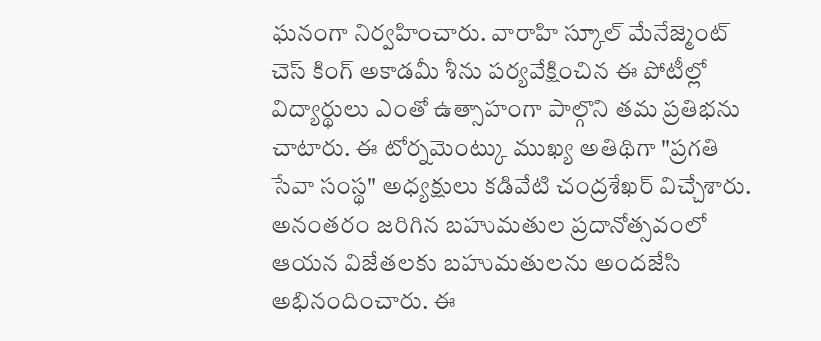ఘనంగా నిర్వహించారు. వారాహి స్కూల్ మేనేజ్మెంట్ చెస్ కింగ్ అకాడమీ శీను పర్యవేక్షించిన ఈ పోటీల్లో విద్యార్థులు ఎంతో ఉత్సాహంగా పాల్గొని తమ ప్రతిభను చాటారు. ఈ టోర్నమెంట్కు ముఖ్య అతిథిగా "ప్రగతి సేవా సంస్థ" అధ్యక్షులు కడివేటి చంద్రశేఖర్ విచ్చేశారు. అనంతరం జరిగిన బహుమతుల ప్రదానోత్సవంలో ఆయన విజేతలకు బహుమతులను అందజేసి అభినందించారు. ఈ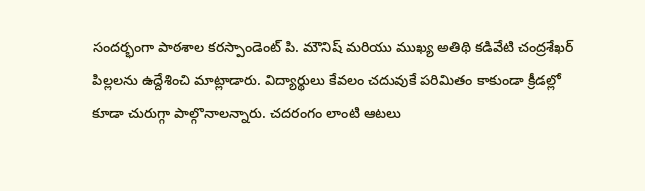సందర్భంగా పాఠశాల కరస్పాండెంట్ పి. మౌనిష్ మరియు ముఖ్య అతిథి కడివేటి చంద్రశేఖర్ పిల్లలను ఉద్దేశించి మాట్లాడారు. విద్యార్థులు కేవలం చదువుకే పరిమితం కాకుండా క్రీడల్లో కూడా చురుగ్గా పాల్గొనాలన్నారు. చదరంగం లాంటి ఆటలు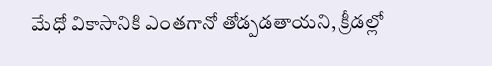మేధో వికాసానికి ఎంతగానో తోడ్పడతాయని, క్రీడల్లో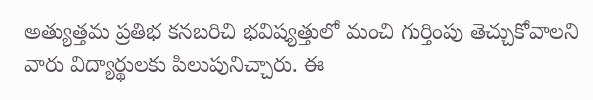అత్యుత్తమ ప్రతిభ కనబరిచి భవిష్యత్తులో మంచి గుర్తింపు తెచ్చుకోవాలని వారు విద్యార్థులకు పిలుపునిచ్చారు. ఈ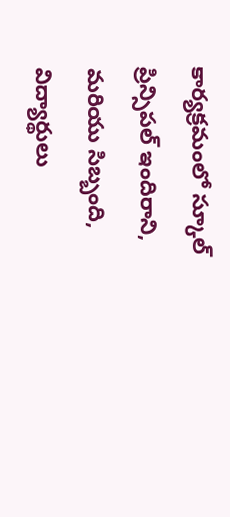కార్యక్రమంలో స్కూల్ ప్రిన్సిపల్ ఇందిరాని, మరియు సిబ్బంది, విద్యార్థులు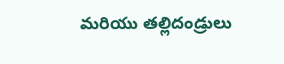మరియు తల్లిదండ్రులు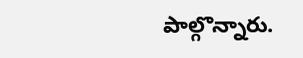పాల్గొన్నారు.